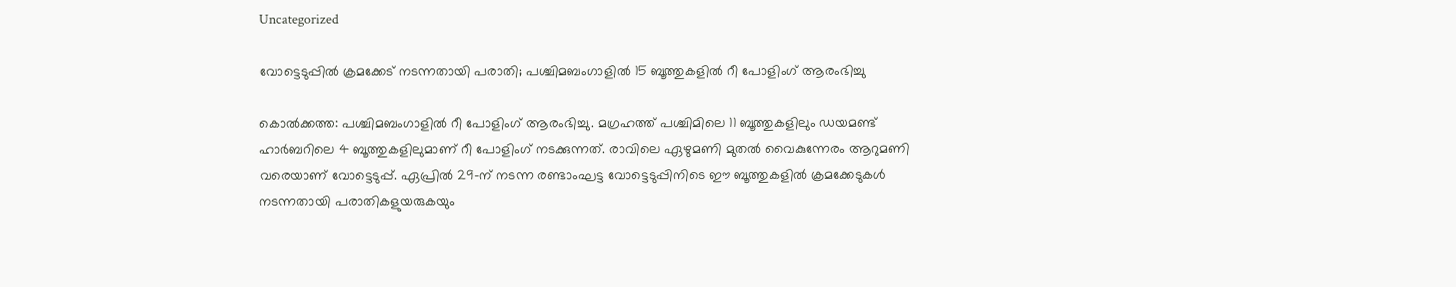Uncategorized

വോട്ടെടുപ്പിൽ ക്രമക്കേട് നടന്നതായി പരാതി; പശ്ചിമബംഗാളില്‍ 15 ബൂത്തുകളില്‍ റീ പോളിംഗ് ആരംഭിച്ചു

കൊല്‍ക്കത്ത: പശ്ചിമബംഗാളില്‍ റീ പോളിംഗ് ആരംഭിച്ചു. മഗ്രഹത്ത് പശ്ചിമിലെ 11 ബൂത്തുകളിലും ഡയമണ്ട് ഹാര്‍ബറിലെ 4 ബൂത്തുകളിലുമാണ് റീ പോളിംഗ് നടക്കുന്നത്. രാവിലെ ഏഴുമണി മുതൽ വൈകുന്നേരം ആറുമണി വരെയാണ് വോട്ടെടുപ്പ്. ഏപ്രിൽ 29-ന് നടന്ന രണ്ടാംഘട്ട വോട്ടെടുപ്പിനിടെ ഈ ബൂത്തുകളിൽ ക്രമക്കേടുകൾ നടന്നതായി പരാതികളുയരുകയും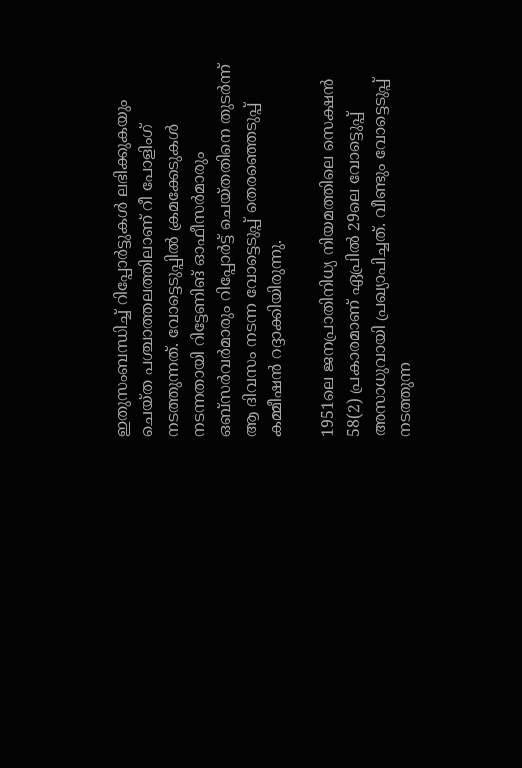ഇതുസംബന്ധിച്ച് റിപ്പോർട്ടുകൾ ലഭിക്കുകയും ചെയ്ത പശ്ചാത്തലത്തിലാണ് റീ പോളിംഗ് നടത്തുന്നത്. വോട്ടെടുപ്പില്‍ ക്രമക്കേടുകള്‍ നടന്നതായി റിട്ടേണിങ് ഓഫീസര്‍മാരും ഒബ്‌സര്‍വര്‍മാരും റിപ്പോര്‍ട്ട് ചെയ്തതിനെ തുടര്‍ന്ന് ആ ദിവസം നടന്ന വോട്ടെടുപ്പ് തെരഞ്ഞെടുപ്പ് കമ്മീഷന്‍ റദ്ദാക്കിയിരുന്നു.

1951ലെ ജനപ്രാതിനിധ്യ നിയമത്തിലെ സെക്ഷന്‍ 58(2) പ്രകാരമാണ് ഏപ്രില്‍ 29ലെ വോട്ടെുപ്പ് അസാധുവായി പ്രഖ്യാപിച്ചത്. വീണ്ടും വോട്ടെടുപ്പ് നടത്തുന്ന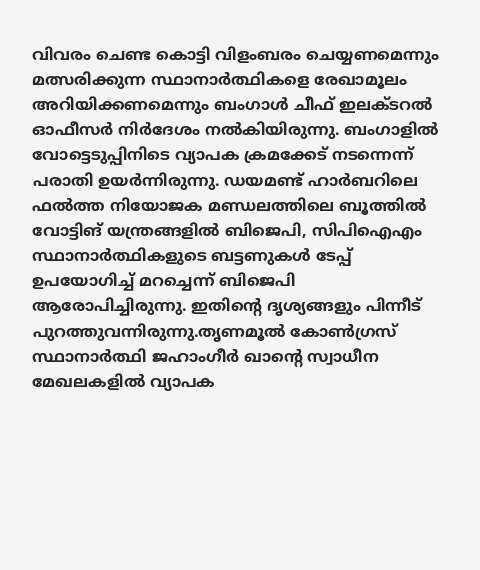വിവരം ചെണ്ട കൊട്ടി വിളംബരം ചെയ്യണമെന്നും മത്സരിക്കുന്ന സ്ഥാനാര്‍ത്ഥികളെ രേഖാമൂലം അറിയിക്കണമെന്നും ബംഗാള്‍ ചീഫ് ഇലക്ടറല്‍ ഓഫീസര്‍ നിര്‍ദേശം നല്‍കിയിരുന്നു. ബംഗാളില്‍ വോട്ടെടുപ്പിനിടെ വ്യാപക ക്രമക്കേട് നടന്നെന്ന് പരാതി ഉയര്‍ന്നിരുന്നു. ഡയമണ്ട് ഹാര്‍ബറിലെ ഫല്‍ത്ത നിയോജക മണ്ഡലത്തിലെ ബൂത്തില്‍ വോട്ടിങ് യന്ത്രങ്ങളില്‍ ബിജെപി, സിപിഐഎം സ്ഥാനാർത്ഥികളുടെ ബട്ടണുകള്‍ ടേപ്പ് ഉപയോഗിച്ച് മറച്ചെന്ന് ബിജെപി ആരോപിച്ചിരുന്നു. ഇതിന്റെ ദൃശ്യങ്ങളും പിന്നീട് പുറത്തുവന്നിരുന്നു.തൃണമൂല്‍ കോണ്‍ഗ്രസ് സ്ഥാനാര്‍ത്ഥി ജഹാംഗീര്‍ ഖാന്റെ സ്വാധീന മേഖലകളില്‍ വ്യാപക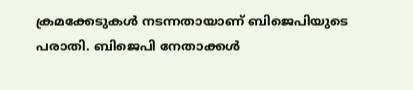ക്രമക്കേടുകള്‍ നടന്നതായാണ് ബിജെപിയുടെ പരാതി. ബിജെപി നേതാക്കള്‍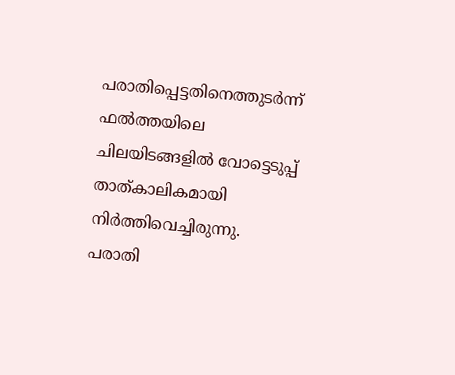പരാതിപ്പെട്ടതിനെത്തുടര്‍ന്ന് ഫല്‍ത്തയിലെ ചിലയിടങ്ങളില്‍ വോട്ടെടുപ്പ് താത്കാലികമായി നിര്‍ത്തിവെച്ചിരുന്നു. പരാതി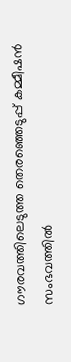ഗൗരവത്തിലെടുത്ത തെരഞ്ഞെടുപ്പ് കമ്മീഷന്‍ സംഭവത്തില്‍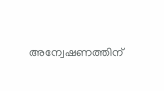അന്വേഷണത്തിന്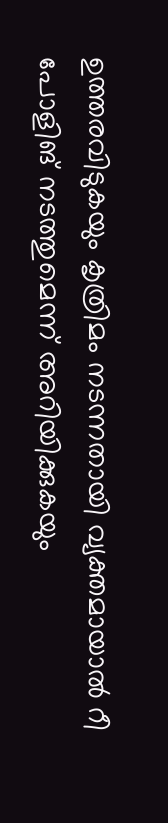ഉത്തരവിടുകയും കൃത്രിമം നടന്നതായി വ്യക്തമായാല്‍ റീ പോളിങ് നടത്തുമെന്ന് അറിയിക്കുകയും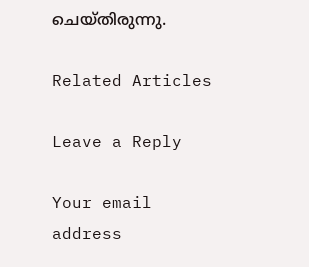ചെയ്തിരുന്നു.

Related Articles

Leave a Reply

Your email address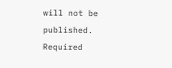will not be published. Required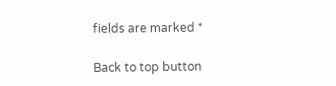fields are marked *

Back to top button